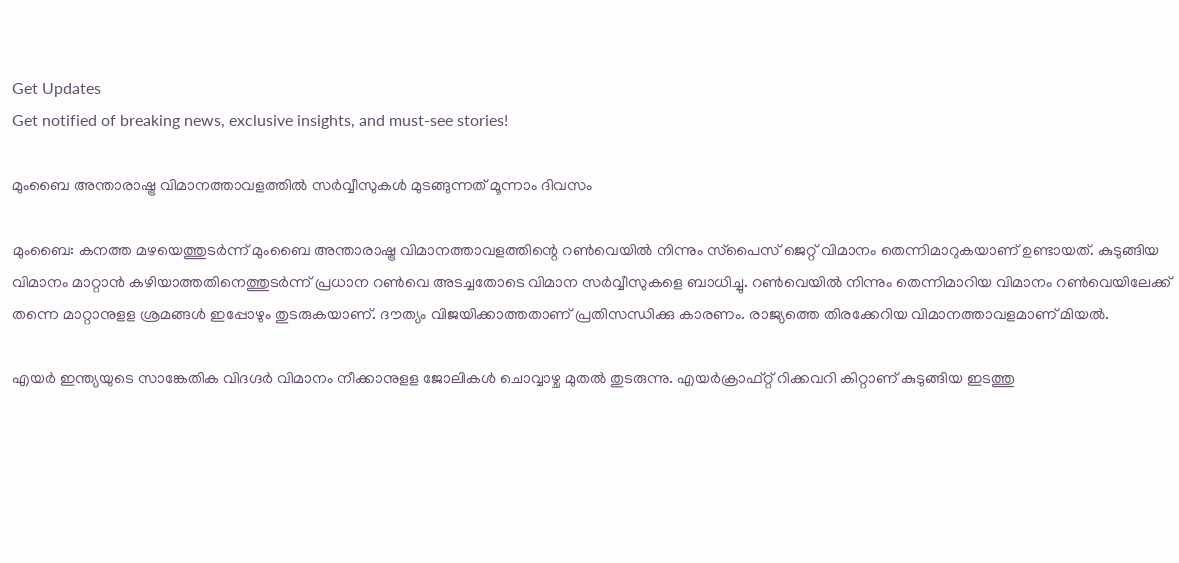Get Updates
Get notified of breaking news, exclusive insights, and must-see stories!

മുംബൈ അന്താരാഷ്ട്ര വിമാനത്താവളത്തില്‍ സര്‍വ്വീസുകള്‍ മുടങ്ങുന്നത് മൂന്നാം ദിവസം

മുംബൈ: കനത്ത മഴയെത്തുടര്‍ന്ന് മുംബൈ അന്താരാഷ്ട്ര വിമാനത്താവളത്തിന്റെ റണ്‍വെയില്‍ നിന്നും സ്‌പൈസ് ജെറ്റ് വിമാനം തെന്നിമാറുകയാണ് ഉണ്ടായത്. കുടുങ്ങിയ വിമാനം മാറ്റാന്‍ കഴിയാത്തതിനെത്തുടര്‍ന്ന് പ്രധാന റണ്‍വെ അടച്ചതോടെ വിമാന സര്‍വ്വീസുകളെ ബാധിച്ചു. റണ്‍വെയില്‍ നിന്നും തെന്നിമാറിയ വിമാനം റണ്‍വെയിലേക്ക് തന്നെ മാറ്റാനുളള ശ്രമങ്ങള്‍ ഇപ്പോഴും തുടരുകയാണ്. ദൗത്യം വിജയിക്കാത്തതാണ് പ്രതിസന്ധിക്കു കാരണം. രാജ്യത്തെ തിരക്കേറിയ വിമാനത്താവളമാണ് മിയല്‍.

എയര്‍ ഇന്ത്യയുടെ സാങ്കേതിക വിദഗ്ദര്‍ വിമാനം നീക്കാനുളള ജോലികള്‍ ചൊവ്വാഴ്ച മുതല്‍ തുടരുന്നു. എയര്‍ക്രാഫ്റ്റ് റിക്കവറി കിറ്റാണ് കുടുങ്ങിയ ഇടത്തു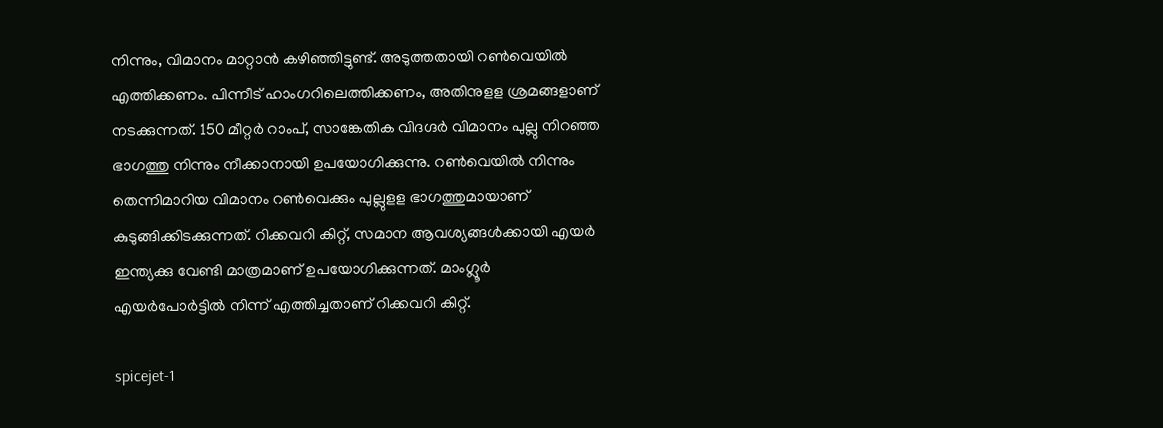നിന്നും, വിമാനം മാറ്റാന്‍ കഴിഞ്ഞിട്ടുണ്ട്. അടുത്തതായി റണ്‍വെയില്‍ എത്തിക്കണം. പിന്നീട് ഹാംഗറിലെത്തിക്കണം, അതിനുളള ശ്രമങ്ങളാണ് നടക്കുന്നത്. 150 മീറ്റര്‍ റാംപ്, സാങ്കേതിക വിദഗ്ദര്‍ വിമാനം പുല്ലു നിറഞ്ഞ ഭാഗത്തു നിന്നും നീക്കാനായി ഉപയോഗിക്കുന്നു. റണ്‍വെയില്‍ നിന്നും തെന്നിമാറിയ വിമാനം റണ്‍വെക്കും പുല്ലുളള ഭാഗത്തുമായാണ് കുടുങ്ങിക്കിടക്കുന്നത്. റിക്കവറി കിറ്റ്, സമാന ആവശ്യങ്ങള്‍ക്കായി എയര്‍ ഇന്ത്യക്കു വേണ്ടി മാത്രമാണ് ഉപയോഗിക്കുന്നത്. മാംഗ്ലൂര്‍ എയര്‍പോര്‍ട്ടില്‍ നിന്ന് എത്തിച്ചതാണ് റിക്കവറി കിറ്റ്.

spicejet-1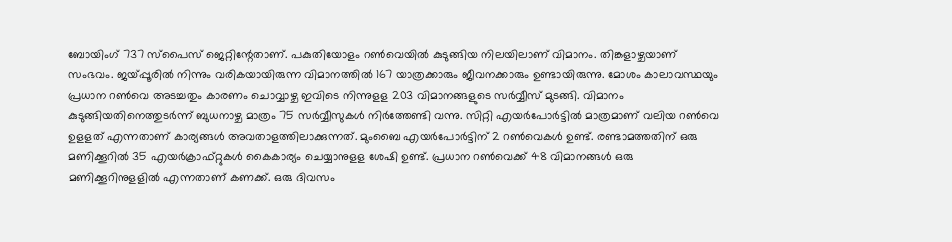ബോയിംഗ് 737 സ്‌പൈസ് ജെറ്റിന്റേതാണ്. പകുതിയോളം റണ്‍വെയില്‍ കുടുങ്ങിയ നിലയിലാണ് വിമാനം. തിങ്കളാഴ്ചയാണ് സംഭവം. ജയ്പ്പൂരില്‍ നിന്നും വരികയായിരുന്ന വിമാനത്തില്‍ 167 യാത്രക്കാരും ജീവനക്കാരും ഉണ്ടായിരുന്നു. മോശം കാലാവസ്ഥയും പ്രധാന റണ്‍വെ അടച്ചതും കാരണം ചൊവ്വാഴ്ച ഇവിടെ നിന്നുളള 203 വിമാനങ്ങളുടെ സര്‍വ്വീസ് മുടങ്ങി. വിമാനം കുടുങ്ങിയതിനെത്തുടര്‍ന്ന് ബുധനാഴ്ച മാത്രം 75 സര്‍വ്വീസുകള്‍ നിര്‍ത്തേണ്ടി വന്നു. സിറ്റി എയര്‍പോര്‍ട്ടില്‍ മാത്രമാണ് വലിയ റണ്‍വെ ഉളളത് എന്നതാണ് കാര്യങ്ങള്‍ അവതാളത്തിലാക്കുന്നത്. മുംബൈ എയര്‍പോര്‍ട്ടിന് 2 റണ്‍വെകള്‍ ഉണ്ട്. രണ്ടാമത്തതിന് ഒരു മണിക്കൂറില്‍ 35 എയര്‍ക്രാഫ്റ്റുകള്‍ കൈകാര്യം ചെയ്യാനുളള ശേഷി ഉണ്ട്. പ്രധാന റണ്‍വെക്ക് 48 വിമാനങ്ങള്‍ ഒരു മണിക്കൂറിനുളളില്‍ എന്നതാണ് കണക്ക്. ഒരു ദിവസം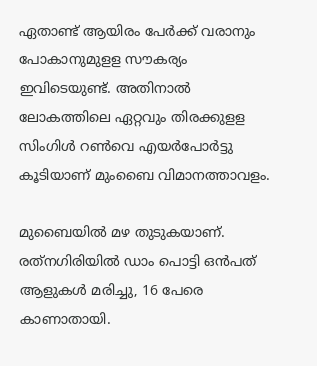ഏതാണ്ട് ആയിരം പേര്‍ക്ക് വരാനും പോകാനുമുളള സൗകര്യം ഇവിടെയുണ്ട്. അതിനാല്‍ ലോകത്തിലെ ഏറ്റവും തിരക്കുളള സിംഗിള്‍ റണ്‍വെ എയര്‍പോര്‍ട്ടു കൂടിയാണ് മുംബൈ വിമാനത്താവളം.

മുബൈയില്‍ മഴ തുടുകയാണ്. രത്‌നഗിരിയില്‍ ഡാം പൊട്ടി ഒന്‍പത് ആളുകള്‍ മരിച്ചു, 16 പേരെ കാണാതായി.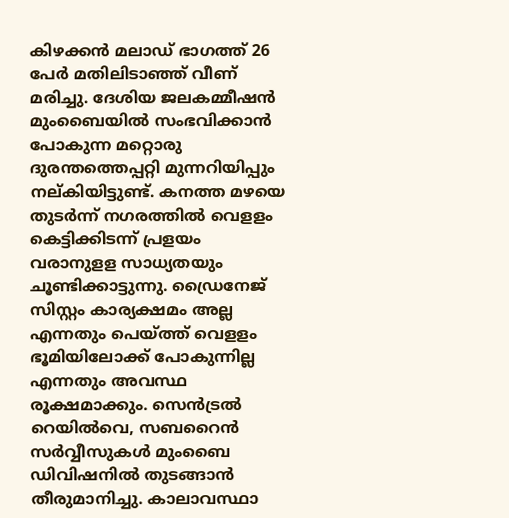കിഴക്കന്‍ മലാഡ് ഭാഗത്ത് 26 പേര്‍ മതിലിടാഞ്ഞ് വീണ് മരിച്ചു. ദേശിയ ജലകമ്മീഷന്‍ മുംബൈയില്‍ സംഭവിക്കാന്‍ പോകുന്ന മറ്റൊരു ദുരന്തത്തെപ്പറ്റി മുന്നറിയിപ്പും നല്കിയിട്ടുണ്ട്. കനത്ത മഴയെ തുടര്‍ന്ന് നഗരത്തില്‍ വെളളം കെട്ടിക്കിടന്ന് പ്രളയം വരാനുളള സാധ്യതയും ചൂണ്ടിക്കാട്ടുന്നു. ഡ്രൈനേജ് സിസ്റ്റം കാര്യക്ഷമം അല്ല എന്നതും പെയ്ത്ത് വെളളം ഭൂമിയിലോക്ക് പോകുന്നില്ല എന്നതും അവസ്ഥ രൂക്ഷമാക്കും. സെന്‍ട്രല്‍ റെയില്‍വെ, സബറൈന്‍ സര്‍വ്വീസുകള്‍ മുംബൈ ഡിവിഷനില്‍ തുടങ്ങാന്‍ തീരുമാനിച്ചു. കാലാവസ്ഥാ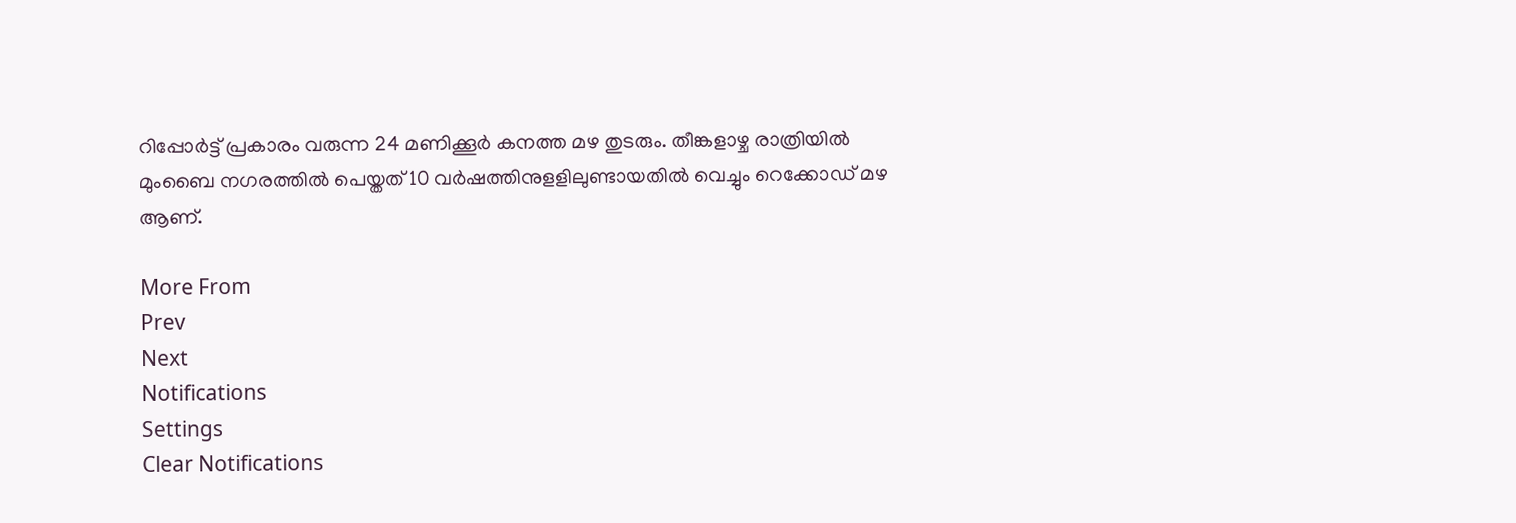റിപ്പോര്‍ട്ട് പ്രകാരം വരുന്ന 24 മണിക്കൂര്‍ കനത്ത മഴ തുടരും. തീങ്കളാഴ്ച രാത്രിയില്‍ മുംബൈ നഗരത്തില്‍ പെയ്തത് 10 വര്‍ഷത്തിനുളളിലുണ്ടായതില്‍ വെച്ചും റെക്കോഡ് മഴ ആണ്.

More From
Prev
Next
Notifications
Settings
Clear Notifications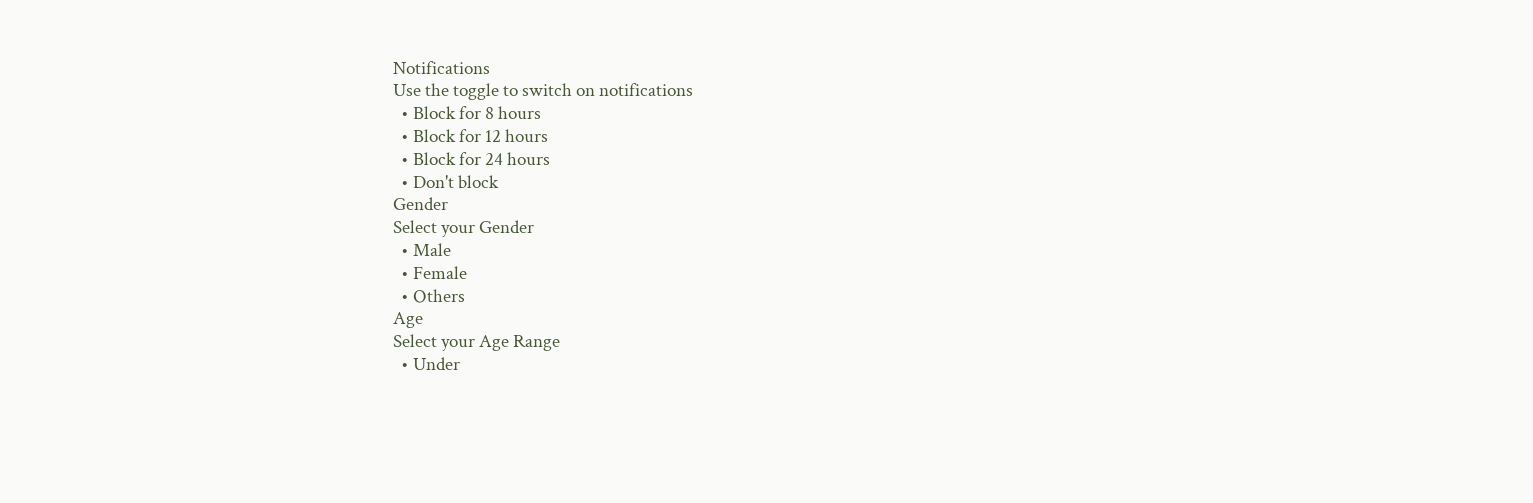Notifications
Use the toggle to switch on notifications
  • Block for 8 hours
  • Block for 12 hours
  • Block for 24 hours
  • Don't block
Gender
Select your Gender
  • Male
  • Female
  • Others
Age
Select your Age Range
  • Under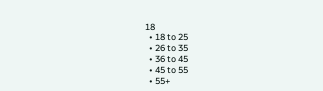18
  • 18 to 25
  • 26 to 35
  • 36 to 45
  • 45 to 55
  • 55+